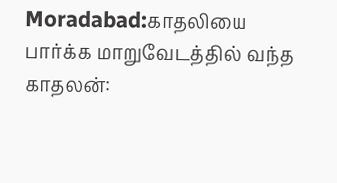Moradabad:காதலியை பார்க்க மாறுவேடத்தில் வந்த காதலன்: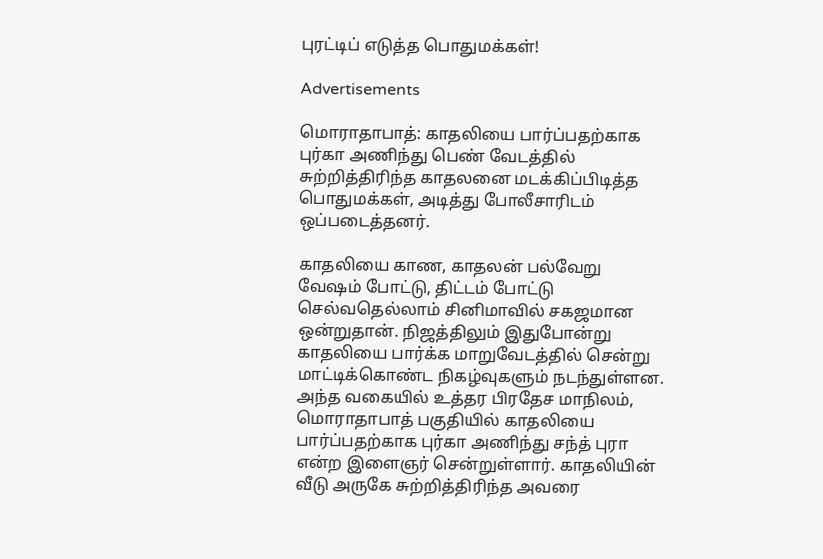புரட்டிப் எடுத்த பொதுமக்கள்!

Advertisements

மொராதாபாத்: காதலியை பார்ப்பதற்காக புர்கா அணிந்து பெண் வேடத்தில் சுற்றித்திரிந்த காதலனை மடக்கிப்பிடித்த பொதுமக்கள், அடித்து போலீசாரிடம் ஒப்படைத்தனர்.

காதலியை காண, காதலன் பல்வேறு வேஷம் போட்டு, திட்டம் போட்டு செல்வதெல்லாம் சினிமாவில் சகஜமான ஒன்றுதான். நிஜத்திலும் இதுபோன்று காதலியை பார்க்க மாறுவேடத்தில் சென்று மாட்டிக்கொண்ட நிகழ்வுகளும் நடந்துள்ளன. அந்த வகையில் உத்தர பிரதேச மாநிலம், மொராதாபாத் பகுதியில் காதலியை பார்ப்பதற்காக புர்கா அணிந்து சந்த் புரா என்ற இளைஞர் சென்றுள்ளார். காதலியின் வீடு அருகே சுற்றித்திரிந்த அவரை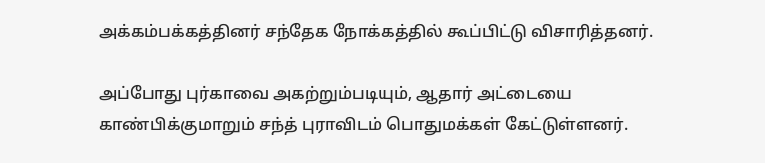அக்கம்பக்கத்தினர் சந்தேக நோக்கத்தில் கூப்பிட்டு விசாரித்தனர்.

அப்போது புர்காவை அகற்றும்படியும், ஆதார் அட்டையை காண்பிக்குமாறும் சந்த் புராவிடம் பொதுமக்கள் கேட்டுள்ளனர்.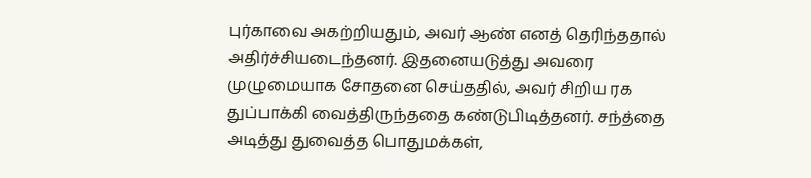புர்காவை அகற்றியதும், அவர் ஆண் எனத் தெரிந்ததால் அதிர்ச்சியடைந்தனர். இதனையடுத்து அவரை முழுமையாக சோதனை செய்ததில், அவர் சிறிய ரக துப்பாக்கி வைத்திருந்ததை கண்டுபிடித்தனர். சந்த்தை அடித்து துவைத்த பொதுமக்கள்,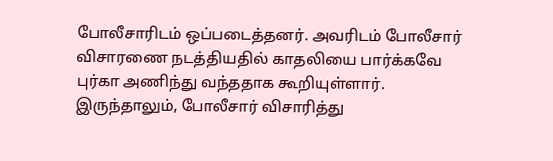போலீசாரிடம் ஒப்படைத்தனர். அவரிடம் போலீசார் விசாரணை நடத்தியதில் காதலியை பார்க்கவே புர்கா அணிந்து வந்ததாக கூறியுள்ளார். இருந்தாலும், போலீசார் விசாரித்து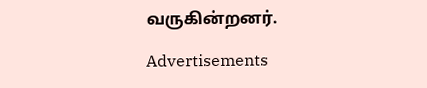வருகின்றனர்.

Advertisements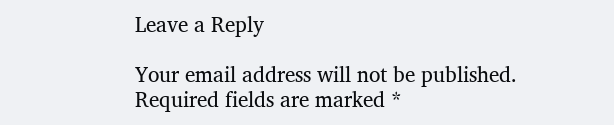Leave a Reply

Your email address will not be published. Required fields are marked *